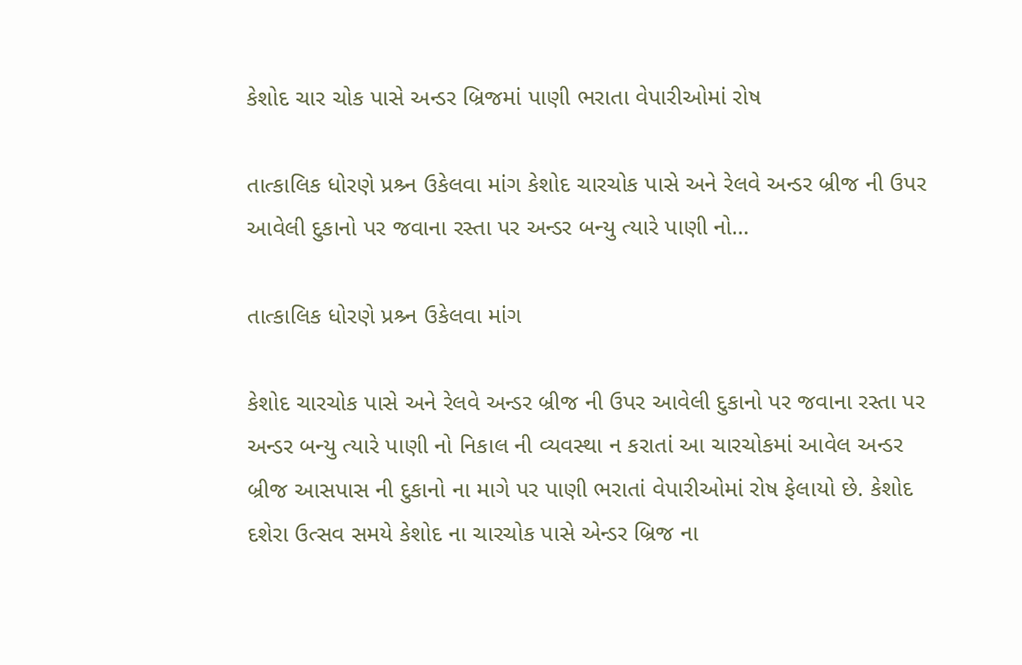કેશોદ ચાર ચોક પાસે અન્ડર બ્રિજમાં પાણી ભરાતા વેપારીઓમાં રોષ

તાત્કાલિક ધોરણે પ્રશ્ર્ન ઉકેલવા માંગ કેશોદ ચારચોક પાસે અને રેલવે અન્ડર બ્રીજ ની ઉપર આવેલી દુકાનો પર જવાના રસ્તા પર અન્ડર બન્યુ ત્યારે પાણી નો…

તાત્કાલિક ધોરણે પ્રશ્ર્ન ઉકેલવા માંગ

કેશોદ ચારચોક પાસે અને રેલવે અન્ડર બ્રીજ ની ઉપર આવેલી દુકાનો પર જવાના રસ્તા પર અન્ડર બન્યુ ત્યારે પાણી નો નિકાલ ની વ્યવસ્થા ન કરાતાં આ ચારચોકમાં આવેલ અન્ડર બ્રીજ આસપાસ ની દુકાનો ના માગે પર પાણી ભરાતાં વેપારીઓમાં રોષ ફેલાયો છે. કેશોદ દશેરા ઉત્સવ સમયે કેશોદ ના ચારચોક પાસે એન્ડર બ્રિજ ના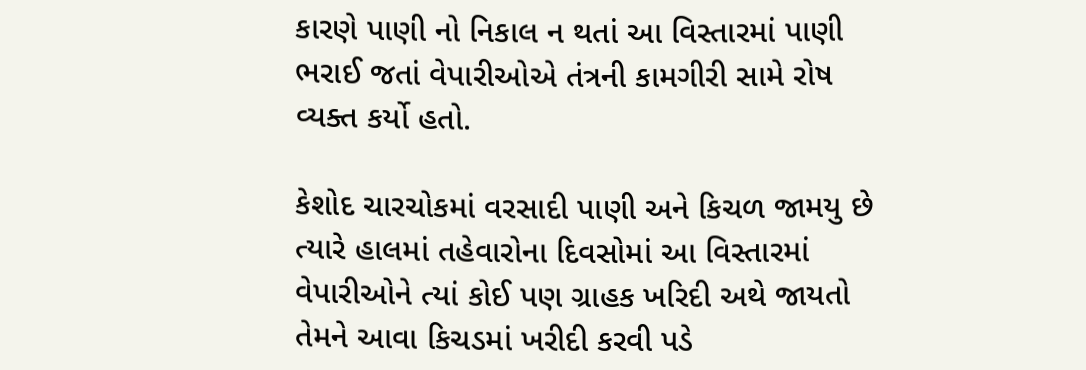કારણે પાણી નો નિકાલ ન થતાં આ વિસ્તારમાં પાણી ભરાઈ જતાં વેપારીઓએ તંત્રની કામગીરી સામે રોષ વ્યક્ત કર્યો હતો.

કેશોદ ચારચોકમાં વરસાદી પાણી અને કિચળ જામયુ છે ત્યારે હાલમાં તહેવારોના દિવસોમાં આ વિસ્તારમાં વેપારીઓને ત્યાં કોઈ પણ ગ્રાહક ખરિદી અથે જાયતો તેમને આવા કિચડમાં ખરીદી કરવી પડે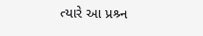ત્યારે આ પ્રશ્ર્ન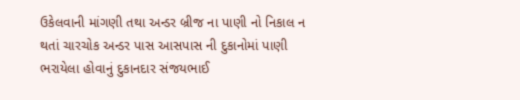ઉકેલવાની માંગણી તથા અન્ડર બ્રીજ ના પાણી નો નિકાલ ન થતાં ચારચોક અન્ડર પાસ આસપાસ ની દુકાનોમાં પાણી ભરાયેલા હોવાનું દુકાનદાર સંજયભાઈ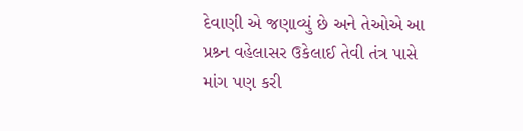દેવાણી એ જણાવ્યું છે અને તેઓએ આ પ્રશ્ર્ન વહેલાસર ઉકેલાઈ તેવી તંત્ર પાસે માંગ પણ કરી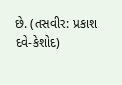છે. (તસવીર: પ્રકાશ દવે-કેશોદ)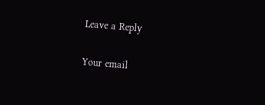Leave a Reply

Your email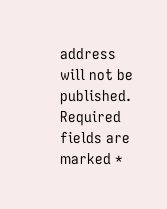address will not be published. Required fields are marked *